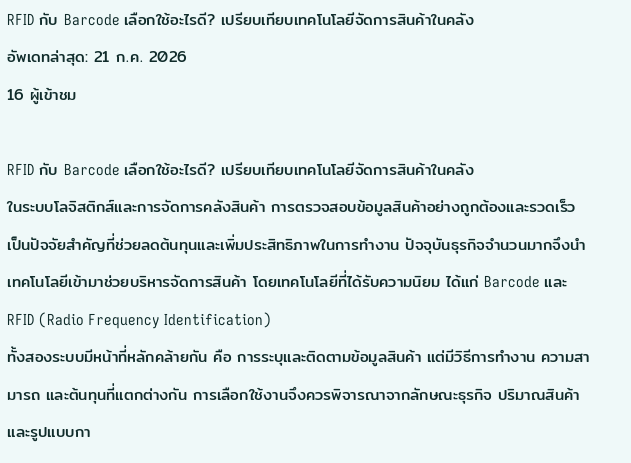RFID กับ Barcode เลือกใช้อะไรดี? เปรียบเทียบเทคโนโลยีจัดการสินค้าในคลัง
อัพเดทล่าสุด: 21 ก.ค. 2026
16 ผู้เข้าชม

RFID กับ Barcode เลือกใช้อะไรดี? เปรียบเทียบเทคโนโลยีจัดการสินค้าในคลัง
ในระบบโลจิสติกส์และการจัดการคลังสินค้า การตรวจสอบข้อมูลสินค้าอย่างถูกต้องและรวดเร็ว เป็นปัจจัยสำคัญที่ช่วยลดต้นทุนและเพิ่มประสิทธิภาพในการทำงาน ปัจจุบันธุรกิจจำนวนมากจึงนำเทคโนโลยีเข้ามาช่วยบริหารจัดการสินค้า โดยเทคโนโลยีที่ได้รับความนิยม ได้แก่ Barcode และ RFID (Radio Frequency Identification)
ทั้งสองระบบมีหน้าที่หลักคล้ายกัน คือ การระบุและติดตามข้อมูลสินค้า แต่มีวิธีการทำงาน ความสามารถ และต้นทุนที่แตกต่างกัน การเลือกใช้งานจึงควรพิจารณาจากลักษณะธุรกิจ ปริมาณสินค้า และรูปแบบกา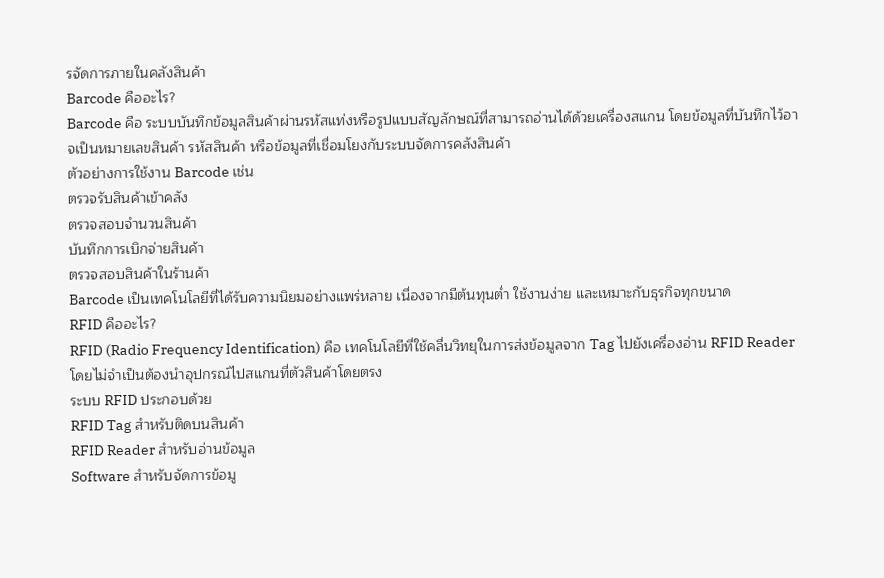รจัดการภายในคลังสินค้า
Barcode คืออะไร?
Barcode คือ ระบบบันทึกข้อมูลสินค้าผ่านรหัสแท่งหรือรูปแบบสัญลักษณ์ที่สามารถอ่านได้ด้วยเครื่องสแกน โดยข้อมูลที่บันทึกไว้อาจเป็นหมายเลขสินค้า รหัสสินค้า หรือข้อมูลที่เชื่อมโยงกับระบบจัดการคลังสินค้า
ตัวอย่างการใช้งาน Barcode เช่น
ตรวจรับสินค้าเข้าคลัง
ตรวจสอบจำนวนสินค้า
บันทึกการเบิกจ่ายสินค้า
ตรวจสอบสินค้าในร้านค้า
Barcode เป็นเทคโนโลยีที่ได้รับความนิยมอย่างแพร่หลาย เนื่องจากมีต้นทุนต่ำ ใช้งานง่าย และเหมาะกับธุรกิจทุกขนาด
RFID คืออะไร?
RFID (Radio Frequency Identification) คือ เทคโนโลยีที่ใช้คลื่นวิทยุในการส่งข้อมูลจาก Tag ไปยังเครื่องอ่าน RFID Reader โดยไม่จำเป็นต้องนำอุปกรณ์ไปสแกนที่ตัวสินค้าโดยตรง
ระบบ RFID ประกอบด้วย
RFID Tag สำหรับติดบนสินค้า
RFID Reader สำหรับอ่านข้อมูล
Software สำหรับจัดการข้อมู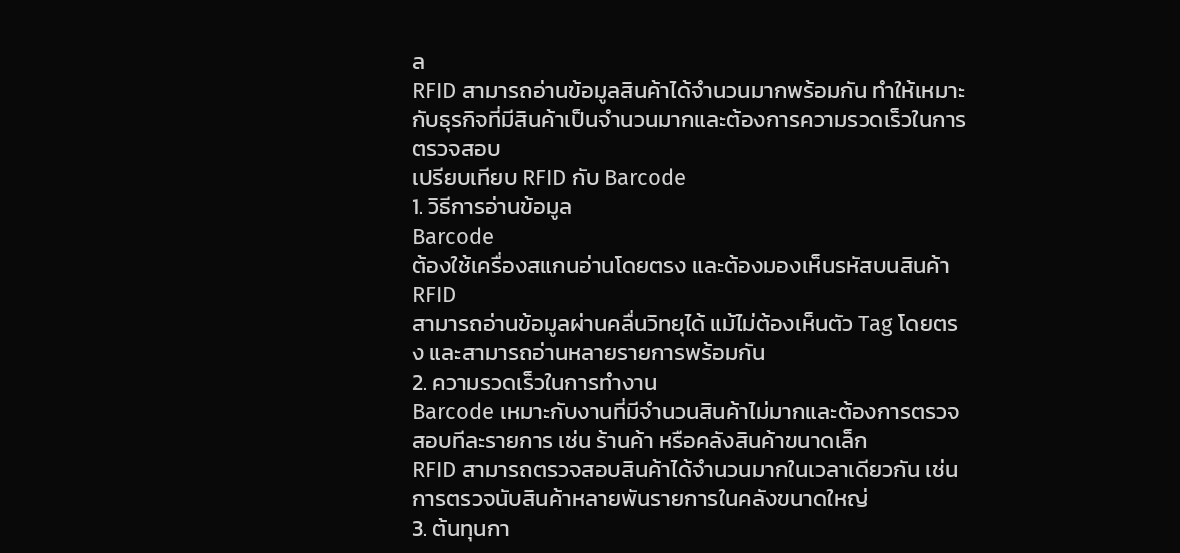ล
RFID สามารถอ่านข้อมูลสินค้าได้จำนวนมากพร้อมกัน ทำให้เหมาะกับธุรกิจที่มีสินค้าเป็นจำนวนมากและต้องการความรวดเร็วในการตรวจสอบ
เปรียบเทียบ RFID กับ Barcode
1. วิธีการอ่านข้อมูล
Barcode
ต้องใช้เครื่องสแกนอ่านโดยตรง และต้องมองเห็นรหัสบนสินค้า
RFID
สามารถอ่านข้อมูลผ่านคลื่นวิทยุได้ แม้ไม่ต้องเห็นตัว Tag โดยตรง และสามารถอ่านหลายรายการพร้อมกัน
2. ความรวดเร็วในการทำงาน
Barcode เหมาะกับงานที่มีจำนวนสินค้าไม่มากและต้องการตรวจสอบทีละรายการ เช่น ร้านค้า หรือคลังสินค้าขนาดเล็ก
RFID สามารถตรวจสอบสินค้าได้จำนวนมากในเวลาเดียวกัน เช่น การตรวจนับสินค้าหลายพันรายการในคลังขนาดใหญ่
3. ต้นทุนกา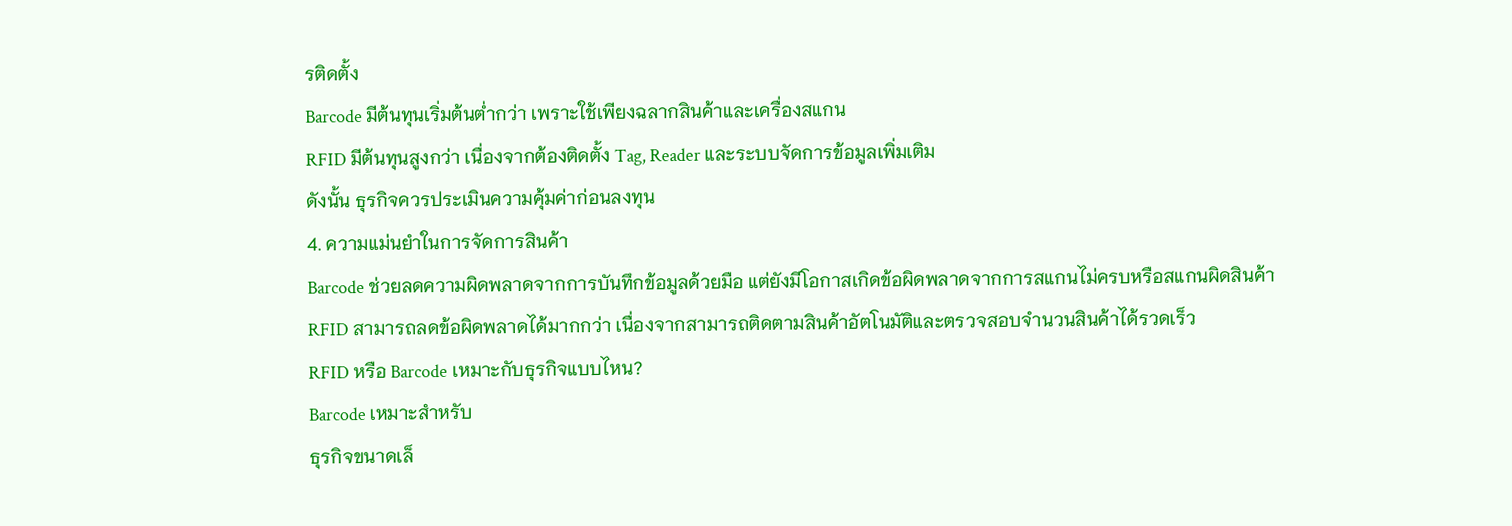รติดตั้ง
Barcode มีต้นทุนเริ่มต้นต่ำกว่า เพราะใช้เพียงฉลากสินค้าและเครื่องสแกน
RFID มีต้นทุนสูงกว่า เนื่องจากต้องติดตั้ง Tag, Reader และระบบจัดการข้อมูลเพิ่มเติม
ดังนั้น ธุรกิจควรประเมินความคุ้มค่าก่อนลงทุน
4. ความแม่นยำในการจัดการสินค้า
Barcode ช่วยลดความผิดพลาดจากการบันทึกข้อมูลด้วยมือ แต่ยังมีโอกาสเกิดข้อผิดพลาดจากการสแกนไม่ครบหรือสแกนผิดสินค้า
RFID สามารถลดข้อผิดพลาดได้มากกว่า เนื่องจากสามารถติดตามสินค้าอัตโนมัติและตรวจสอบจำนวนสินค้าได้รวดเร็ว
RFID หรือ Barcode เหมาะกับธุรกิจแบบไหน?
Barcode เหมาะสำหรับ
ธุรกิจขนาดเล็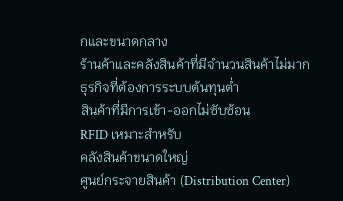กและขนาดกลาง
ร้านค้าและคลังสินค้าที่มีจำนวนสินค้าไม่มาก
ธุรกิจที่ต้องการระบบต้นทุนต่ำ
สินค้าที่มีการเข้า-ออกไม่ซับซ้อน
RFID เหมาะสำหรับ
คลังสินค้าขนาดใหญ่
ศูนย์กระจายสินค้า (Distribution Center)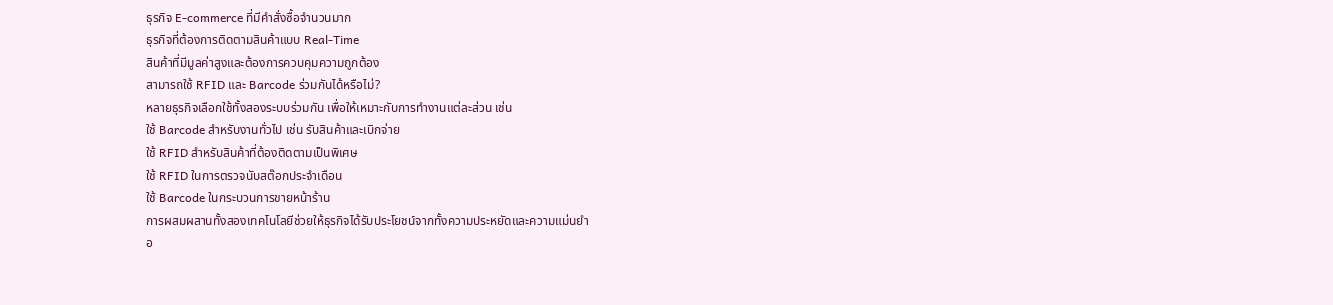ธุรกิจ E-commerce ที่มีคำสั่งซื้อจำนวนมาก
ธุรกิจที่ต้องการติดตามสินค้าแบบ Real-Time
สินค้าที่มีมูลค่าสูงและต้องการควบคุมความถูกต้อง
สามารถใช้ RFID และ Barcode ร่วมกันได้หรือไม่?
หลายธุรกิจเลือกใช้ทั้งสองระบบร่วมกัน เพื่อให้เหมาะกับการทำงานแต่ละส่วน เช่น
ใช้ Barcode สำหรับงานทั่วไป เช่น รับสินค้าและเบิกจ่าย
ใช้ RFID สำหรับสินค้าที่ต้องติดตามเป็นพิเศษ
ใช้ RFID ในการตรวจนับสต๊อกประจำเดือน
ใช้ Barcode ในกระบวนการขายหน้าร้าน
การผสมผสานทั้งสองเทคโนโลยีช่วยให้ธุรกิจได้รับประโยชน์จากทั้งความประหยัดและความแม่นยำ
อ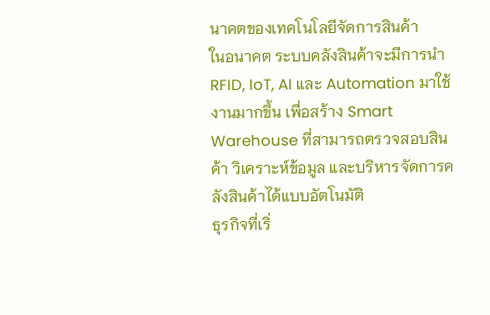นาคตของเทคโนโลยีจัดการสินค้า
ในอนาคต ระบบคลังสินค้าจะมีการนำ RFID, IoT, AI และ Automation มาใช้งานมากขึ้น เพื่อสร้าง Smart Warehouse ที่สามารถตรวจสอบสินค้า วิเคราะห์ข้อมูล และบริหารจัดการคลังสินค้าได้แบบอัตโนมัติ
ธุรกิจที่เริ่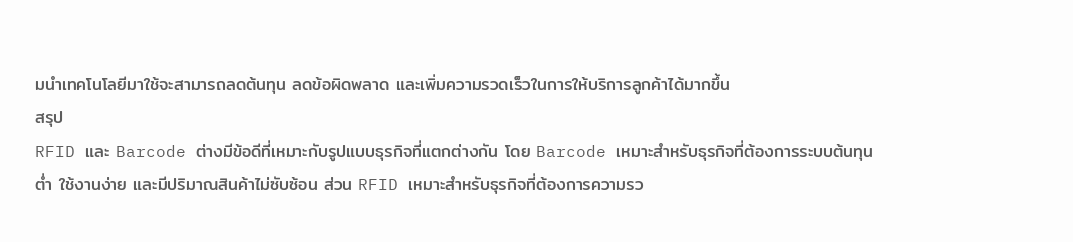มนำเทคโนโลยีมาใช้จะสามารถลดต้นทุน ลดข้อผิดพลาด และเพิ่มความรวดเร็วในการให้บริการลูกค้าได้มากขึ้น
สรุป
RFID และ Barcode ต่างมีข้อดีที่เหมาะกับรูปแบบธุรกิจที่แตกต่างกัน โดย Barcode เหมาะสำหรับธุรกิจที่ต้องการระบบต้นทุนต่ำ ใช้งานง่าย และมีปริมาณสินค้าไม่ซับซ้อน ส่วน RFID เหมาะสำหรับธุรกิจที่ต้องการความรว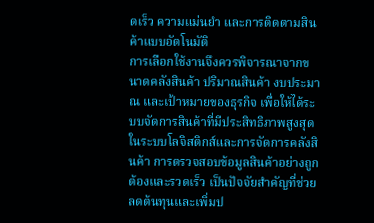ดเร็ว ความแม่นยำ และการติดตามสินค้าแบบอัตโนมัติ
การเลือกใช้งานจึงควรพิจารณาจากขนาดคลังสินค้า ปริมาณสินค้า งบประมาณ และเป้าหมายของธุรกิจ เพื่อให้ได้ระบบจัดการสินค้าที่มีประสิทธิภาพสูงสุด
ในระบบโลจิสติกส์และการจัดการคลังสินค้า การตรวจสอบข้อมูลสินค้าอย่างถูกต้องและรวดเร็ว เป็นปัจจัยสำคัญที่ช่วยลดต้นทุนและเพิ่มป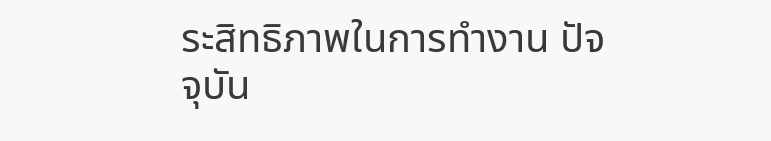ระสิทธิภาพในการทำงาน ปัจจุบัน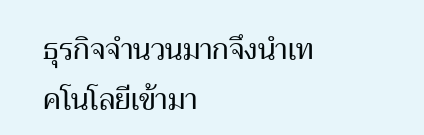ธุรกิจจำนวนมากจึงนำเทคโนโลยีเข้ามา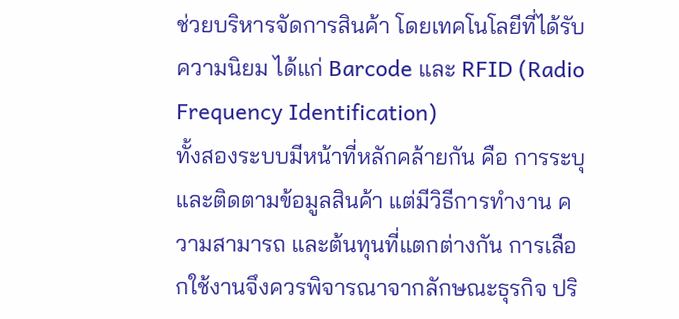ช่วยบริหารจัดการสินค้า โดยเทคโนโลยีที่ได้รับความนิยม ได้แก่ Barcode และ RFID (Radio Frequency Identification)
ทั้งสองระบบมีหน้าที่หลักคล้ายกัน คือ การระบุและติดตามข้อมูลสินค้า แต่มีวิธีการทำงาน ความสามารถ และต้นทุนที่แตกต่างกัน การเลือกใช้งานจึงควรพิจารณาจากลักษณะธุรกิจ ปริ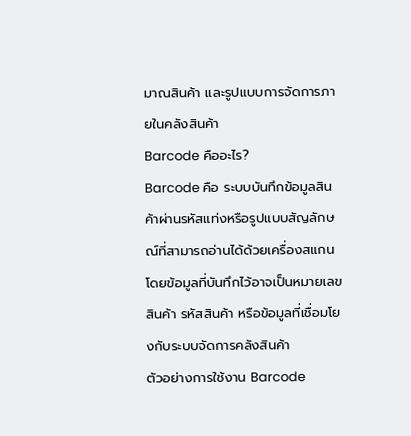มาณสินค้า และรูปแบบการจัดการภายในคลังสินค้า
Barcode คืออะไร?
Barcode คือ ระบบบันทึกข้อมูลสินค้าผ่านรหัสแท่งหรือรูปแบบสัญลักษณ์ที่สามารถอ่านได้ด้วยเครื่องสแกน โดยข้อมูลที่บันทึกไว้อาจเป็นหมายเลขสินค้า รหัสสินค้า หรือข้อมูลที่เชื่อมโยงกับระบบจัดการคลังสินค้า
ตัวอย่างการใช้งาน Barcode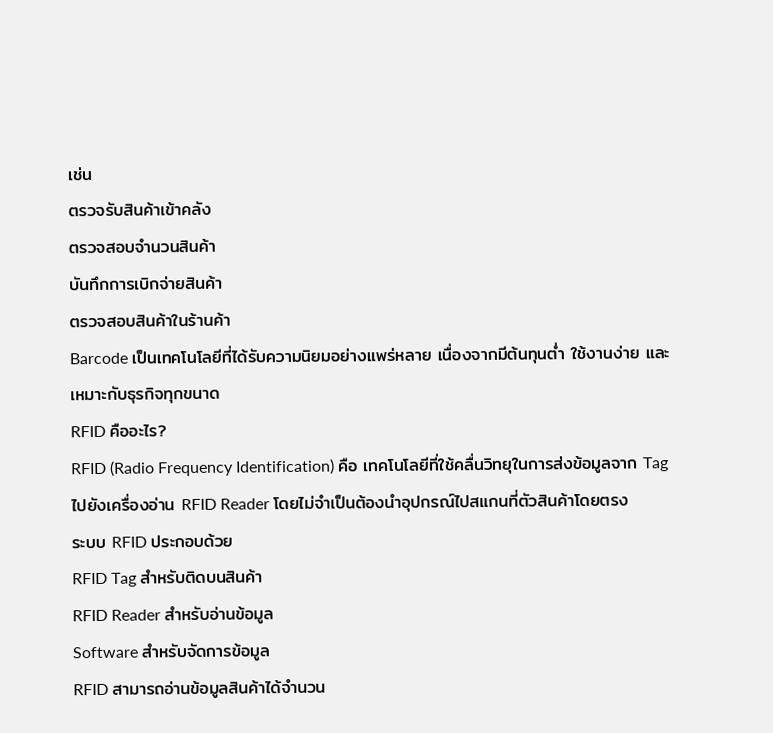เช่น
ตรวจรับสินค้าเข้าคลัง
ตรวจสอบจำนวนสินค้า
บันทึกการเบิกจ่ายสินค้า
ตรวจสอบสินค้าในร้านค้า
Barcode เป็นเทคโนโลยีที่ได้รับความนิยมอย่างแพร่หลาย เนื่องจากมีต้นทุนต่ำ ใช้งานง่าย และเหมาะกับธุรกิจทุกขนาด
RFID คืออะไร?
RFID (Radio Frequency Identification) คือ เทคโนโลยีที่ใช้คลื่นวิทยุในการส่งข้อมูลจาก Tag ไปยังเครื่องอ่าน RFID Reader โดยไม่จำเป็นต้องนำอุปกรณ์ไปสแกนที่ตัวสินค้าโดยตรง
ระบบ RFID ประกอบด้วย
RFID Tag สำหรับติดบนสินค้า
RFID Reader สำหรับอ่านข้อมูล
Software สำหรับจัดการข้อมูล
RFID สามารถอ่านข้อมูลสินค้าได้จำนวน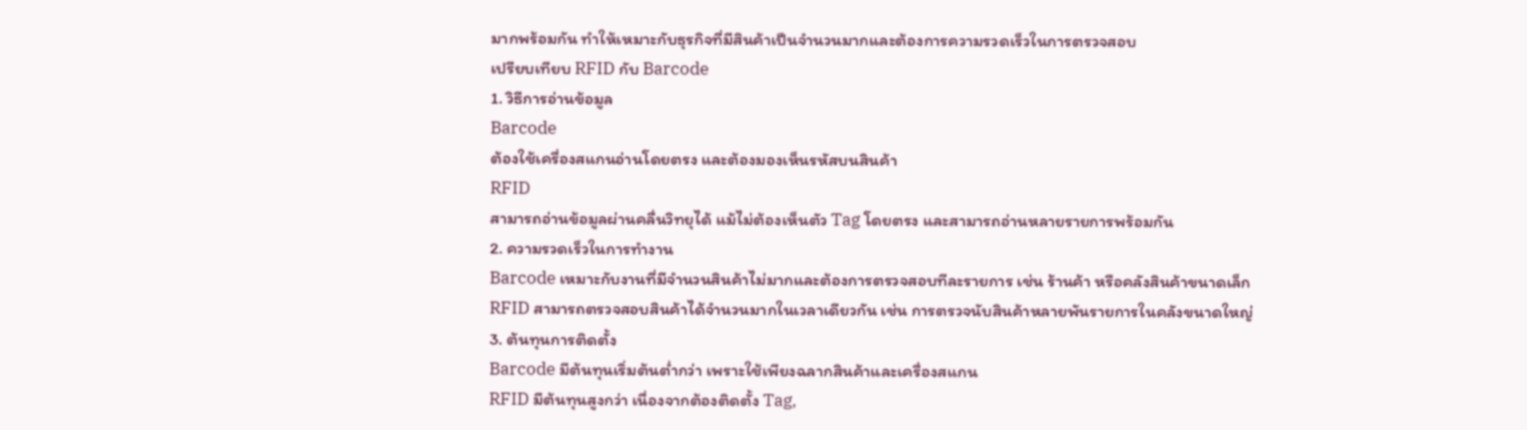มากพร้อมกัน ทำให้เหมาะกับธุรกิจที่มีสินค้าเป็นจำนวนมากและต้องการความรวดเร็วในการตรวจสอบ
เปรียบเทียบ RFID กับ Barcode
1. วิธีการอ่านข้อมูล
Barcode
ต้องใช้เครื่องสแกนอ่านโดยตรง และต้องมองเห็นรหัสบนสินค้า
RFID
สามารถอ่านข้อมูลผ่านคลื่นวิทยุได้ แม้ไม่ต้องเห็นตัว Tag โดยตรง และสามารถอ่านหลายรายการพร้อมกัน
2. ความรวดเร็วในการทำงาน
Barcode เหมาะกับงานที่มีจำนวนสินค้าไม่มากและต้องการตรวจสอบทีละรายการ เช่น ร้านค้า หรือคลังสินค้าขนาดเล็ก
RFID สามารถตรวจสอบสินค้าได้จำนวนมากในเวลาเดียวกัน เช่น การตรวจนับสินค้าหลายพันรายการในคลังขนาดใหญ่
3. ต้นทุนการติดตั้ง
Barcode มีต้นทุนเริ่มต้นต่ำกว่า เพราะใช้เพียงฉลากสินค้าและเครื่องสแกน
RFID มีต้นทุนสูงกว่า เนื่องจากต้องติดตั้ง Tag,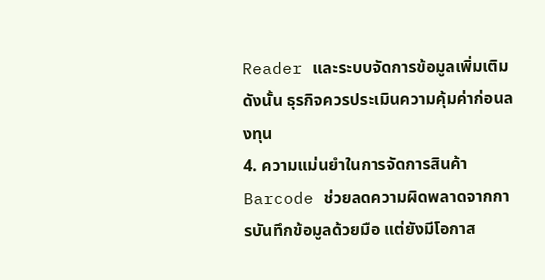Reader และระบบจัดการข้อมูลเพิ่มเติม
ดังนั้น ธุรกิจควรประเมินความคุ้มค่าก่อนลงทุน
4. ความแม่นยำในการจัดการสินค้า
Barcode ช่วยลดความผิดพลาดจากการบันทึกข้อมูลด้วยมือ แต่ยังมีโอกาส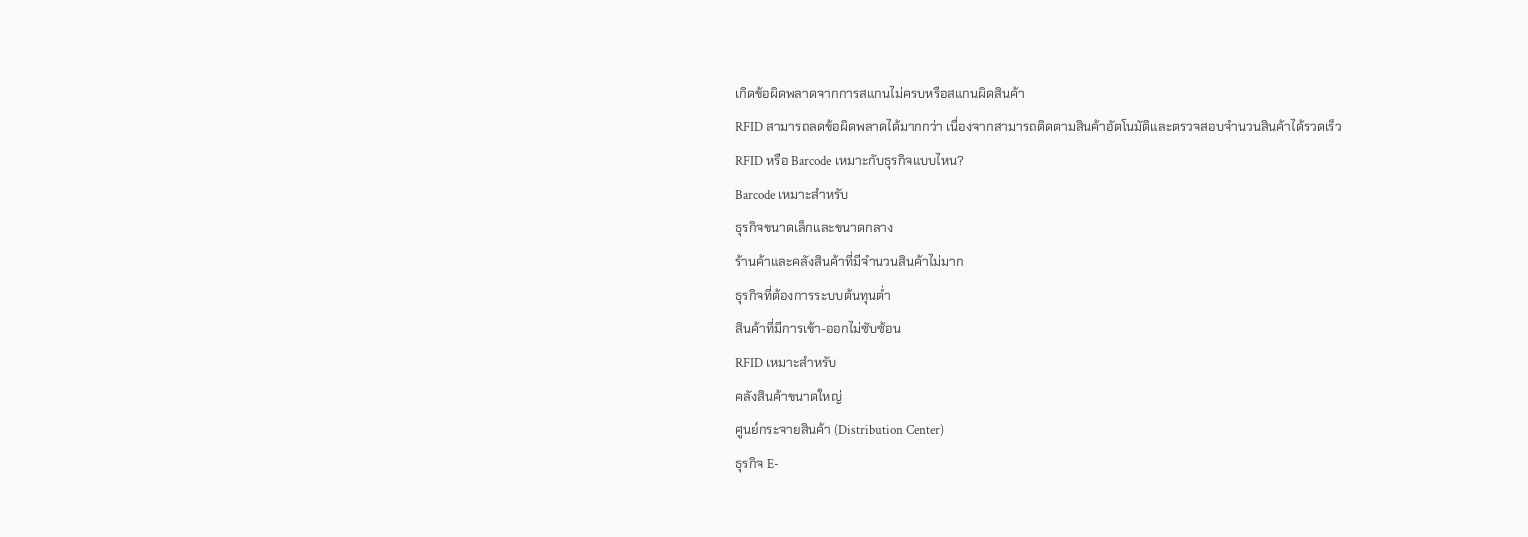เกิดข้อผิดพลาดจากการสแกนไม่ครบหรือสแกนผิดสินค้า
RFID สามารถลดข้อผิดพลาดได้มากกว่า เนื่องจากสามารถติดตามสินค้าอัตโนมัติและตรวจสอบจำนวนสินค้าได้รวดเร็ว
RFID หรือ Barcode เหมาะกับธุรกิจแบบไหน?
Barcode เหมาะสำหรับ
ธุรกิจขนาดเล็กและขนาดกลาง
ร้านค้าและคลังสินค้าที่มีจำนวนสินค้าไม่มาก
ธุรกิจที่ต้องการระบบต้นทุนต่ำ
สินค้าที่มีการเข้า-ออกไม่ซับซ้อน
RFID เหมาะสำหรับ
คลังสินค้าขนาดใหญ่
ศูนย์กระจายสินค้า (Distribution Center)
ธุรกิจ E-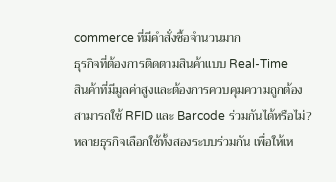commerce ที่มีคำสั่งซื้อจำนวนมาก
ธุรกิจที่ต้องการติดตามสินค้าแบบ Real-Time
สินค้าที่มีมูลค่าสูงและต้องการควบคุมความถูกต้อง
สามารถใช้ RFID และ Barcode ร่วมกันได้หรือไม่?
หลายธุรกิจเลือกใช้ทั้งสองระบบร่วมกัน เพื่อให้เห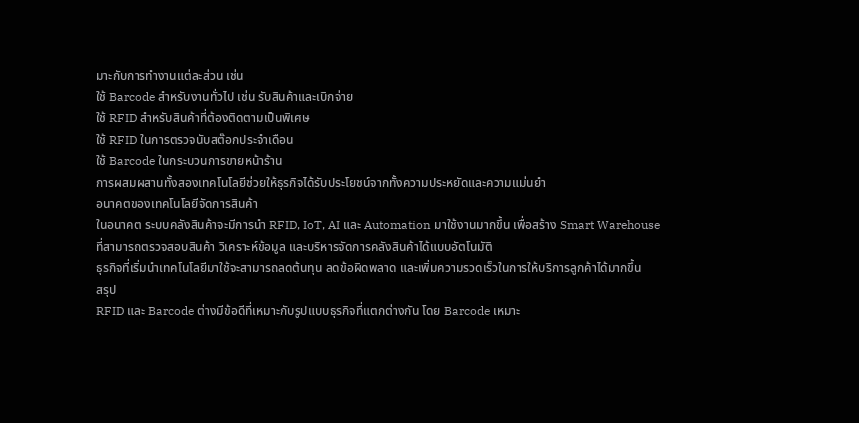มาะกับการทำงานแต่ละส่วน เช่น
ใช้ Barcode สำหรับงานทั่วไป เช่น รับสินค้าและเบิกจ่าย
ใช้ RFID สำหรับสินค้าที่ต้องติดตามเป็นพิเศษ
ใช้ RFID ในการตรวจนับสต๊อกประจำเดือน
ใช้ Barcode ในกระบวนการขายหน้าร้าน
การผสมผสานทั้งสองเทคโนโลยีช่วยให้ธุรกิจได้รับประโยชน์จากทั้งความประหยัดและความแม่นยำ
อนาคตของเทคโนโลยีจัดการสินค้า
ในอนาคต ระบบคลังสินค้าจะมีการนำ RFID, IoT, AI และ Automation มาใช้งานมากขึ้น เพื่อสร้าง Smart Warehouse ที่สามารถตรวจสอบสินค้า วิเคราะห์ข้อมูล และบริหารจัดการคลังสินค้าได้แบบอัตโนมัติ
ธุรกิจที่เริ่มนำเทคโนโลยีมาใช้จะสามารถลดต้นทุน ลดข้อผิดพลาด และเพิ่มความรวดเร็วในการให้บริการลูกค้าได้มากขึ้น
สรุป
RFID และ Barcode ต่างมีข้อดีที่เหมาะกับรูปแบบธุรกิจที่แตกต่างกัน โดย Barcode เหมาะ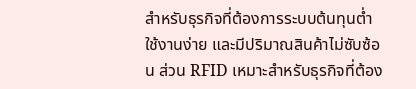สำหรับธุรกิจที่ต้องการระบบต้นทุนต่ำ ใช้งานง่าย และมีปริมาณสินค้าไม่ซับซ้อน ส่วน RFID เหมาะสำหรับธุรกิจที่ต้อง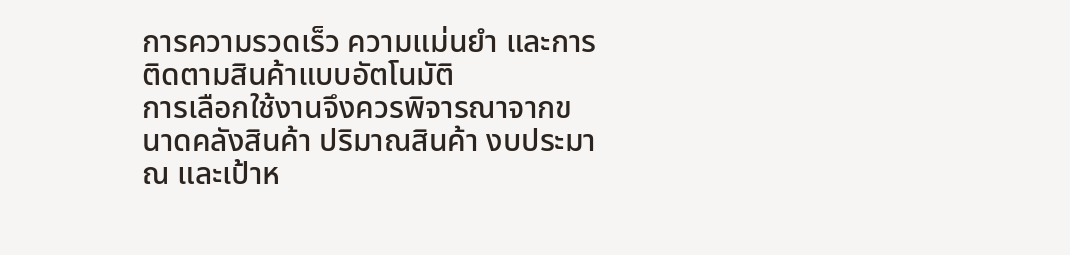การความรวดเร็ว ความแม่นยำ และการติดตามสินค้าแบบอัตโนมัติ
การเลือกใช้งานจึงควรพิจารณาจากขนาดคลังสินค้า ปริมาณสินค้า งบประมาณ และเป้าห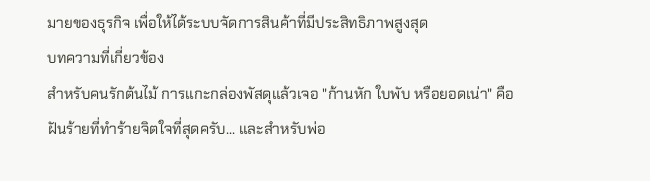มายของธุรกิจ เพื่อให้ได้ระบบจัดการสินค้าที่มีประสิทธิภาพสูงสุด
บทความที่เกี่ยวข้อง
สำหรับคนรักต้นไม้ การแกะกล่องพัสดุแล้วเจอ "ก้านหัก ใบพับ หรือยอดเน่า" คือฝันร้ายที่ทำร้ายจิตใจที่สุดครับ... และสำหรับพ่อ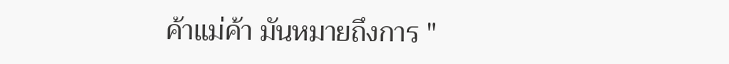ค้าแม่ค้า มันหมายถึงการ "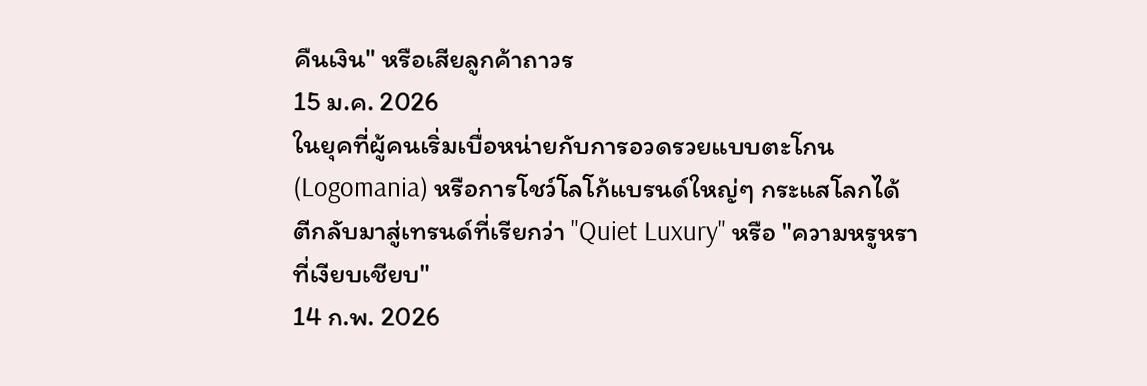คืนเงิน" หรือเสียลูกค้าถาวร
15 ม.ค. 2026
ในยุคที่ผู้คนเริ่มเบื่อหน่ายกับการอวดรวยแบบตะโกน (Logomania) หรือการโชว์โลโก้แบรนด์ใหญ่ๆ กระแสโลกได้ตีกลับมาสู่เทรนด์ที่เรียกว่า "Quiet Luxury" หรือ "ความหรูหราที่เงียบเชียบ"
14 ก.พ. 2026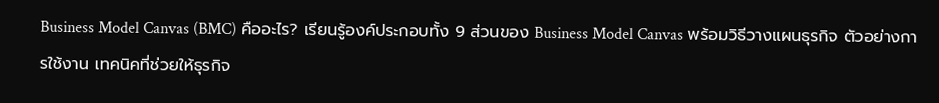Business Model Canvas (BMC) คืออะไร? เรียนรู้องค์ประกอบทั้ง 9 ส่วนของ Business Model Canvas พร้อมวิธีวางแผนธุรกิจ ตัวอย่างการใช้งาน เทคนิคที่ช่วยให้ธุรกิจ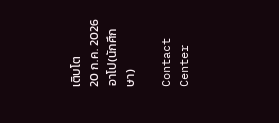เติบโต
20 ก.ค. 2026
อาโป(นักศึกษา)

Contact Center